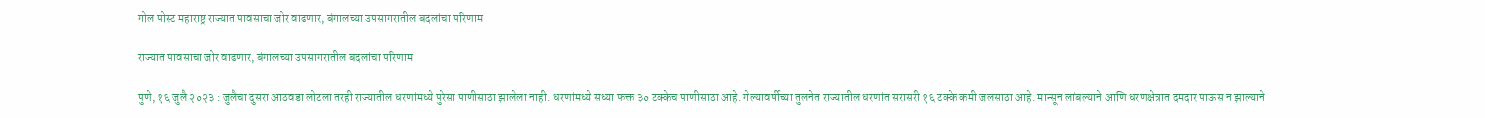गोल पोस्ट महाराष्ट्र राज्यात पावसाचा जोर वाढणार, बंगालच्या उपसागरातील बदलांचा परिणाम

राज्यात पावसाचा जोर वाढणार, बंगालच्या उपसागरातील बदलांचा परिणाम

पुणे, १६ जुलै २०२३ : जुलैचा दुसरा आठवडा लोटला तरही राज्यातील धरणांमध्ये पुरेसा पाणीसाठा झालेला नाही. धरणांमध्ये सध्या फक्त ३० टक्केच पाणीसाठा आहे. गेल्यावर्षीच्या तुलनेत राज्यातील धरणांत सरासरी १६ टक्के कमी जलसाठा आहे. मान्सून लांबल्याने आणि धरणक्षेत्रात दमदार पाऊस न झाल्याने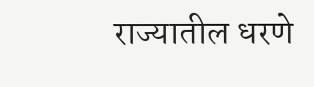राज्यातील धरणे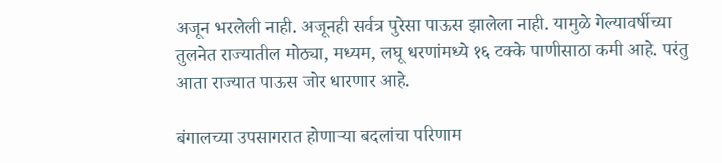अजून भरलेली नाही. अजूनही सर्वत्र पुरेसा पाऊस झालेला नाही. यामुळे गेल्यावर्षीच्या तुलनेत राज्यातील मोठ्या, मध्यम, लघू धरणांमध्ये १६ टक्के पाणीसाठा कमी आहे. परंतु आता राज्यात पाऊस जोर धारणार आहे.

बंगालच्या उपसागरात होणाऱ्या बदलांचा परिणाम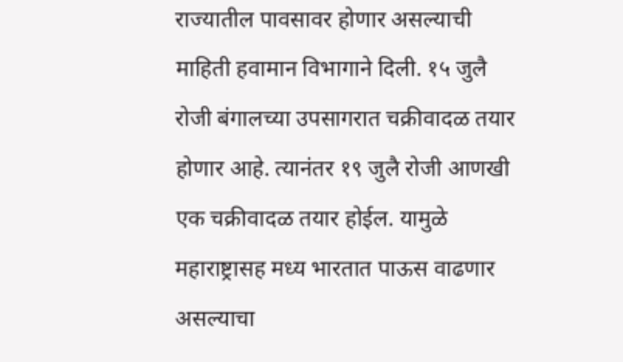राज्यातील पावसावर होणार असल्याची माहिती हवामान विभागाने दिली. १५ जुलै रोजी बंगालच्या उपसागरात चक्रीवादळ तयार होणार आहे. त्यानंतर १९ जुलै रोजी आणखी एक चक्रीवादळ तयार होईल. यामुळे महाराष्ट्रासह मध्य भारतात पाऊस वाढणार असल्याचा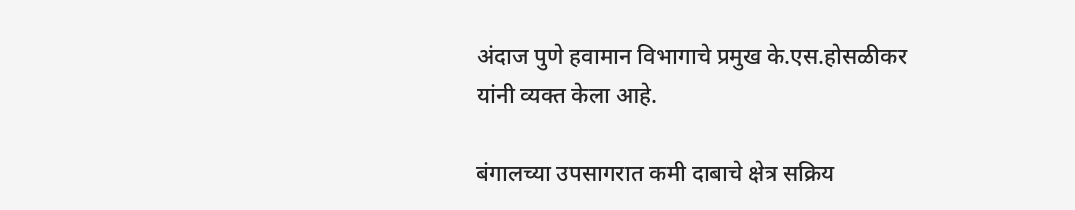अंदाज पुणे हवामान विभागाचे प्रमुख के.एस.होसळीकर यांनी व्यक्त केला आहे.

बंगालच्या उपसागरात कमी दाबाचे क्षेत्र सक्रिय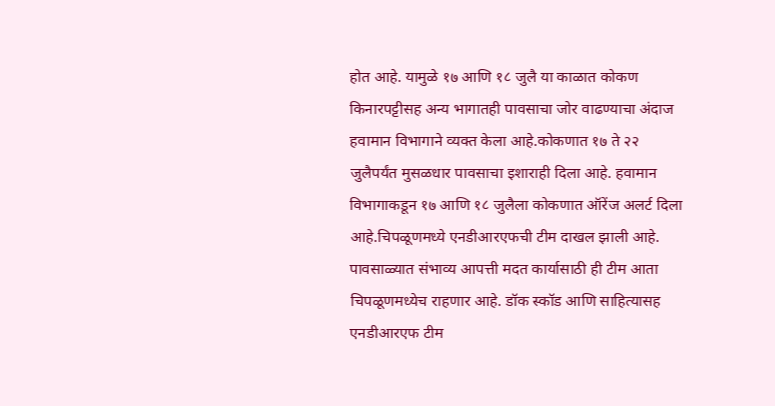होत आहे. यामुळे १७ आणि १८ जुलै या काळात कोकण किनारपट्टीसह अन्य भागातही पावसाचा जोर वाढण्याचा अंदाज हवामान विभागाने व्यक्त केला आहे.कोकणात १७ ते २२ जुलैपर्यंत मुसळधार पावसाचा इशाराही दिला आहे. हवामान विभागाकडून १७ आणि १८ जुलैला कोकणात ऑरेंज अलर्ट दिला आहे.चिपळूणमध्ये एनडीआरएफची टीम दाखल झाली आहे. पावसाळ्यात संभाव्य आपत्ती मदत कार्यासाठी ही टीम आता चिपळूणमध्येच राहणार आहे. डॉक स्कॉड आणि साहित्यासह एनडीआरएफ टीम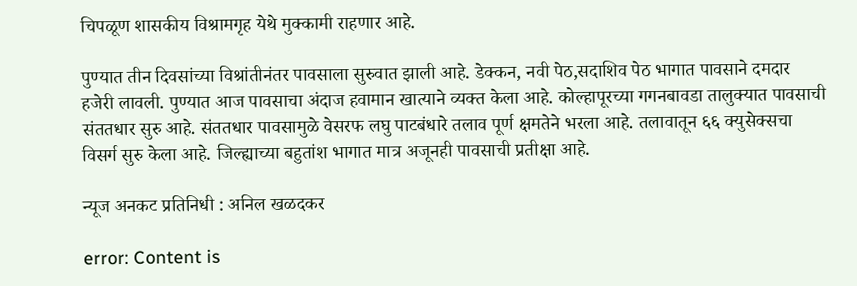चिपळूण शासकीय विश्रामगृह येथे मुक्कामी राहणार आहे.

पुण्यात तीन दिवसांच्या विश्रांतीनंतर पावसाला सुरुवात झाली आहे. डेक्कन, नवी पेठ,सदाशिव पेठ भागात पावसाने दमदार हजेरी लावली. पुण्यात आज पावसाचा अंदाज हवामान खात्याने व्यक्त केला आहे. कोल्हापूरच्या गगनबावडा तालुक्यात पावसाची संततधार सुरु आहे. संततधार पावसामुळे वेसरफ लघु पाटबंधारे तलाव पूर्ण क्षमतेने भरला आहे. तलावातून ६६ क्युसेक्सचा विसर्ग सुरु केला आहे. जिल्ह्याच्या बहुतांश भागात मात्र अजूनही पावसाची प्रतीक्षा आहे.

न्यूज अनकट प्रतिनिधी : अनिल खळदकर

error: Content is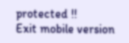protected !!
Exit mobile version